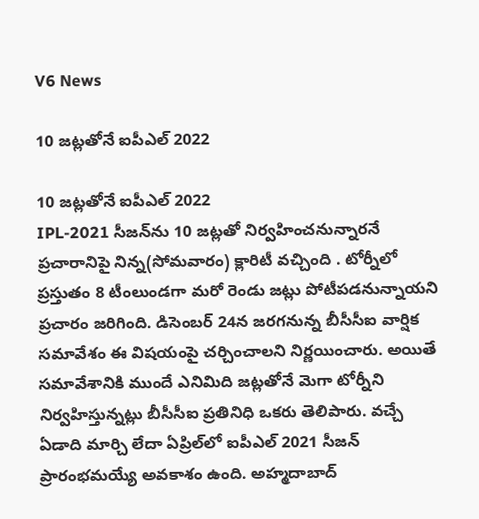V6 News

10 జట్లతోనే ఐపీఎల్ 2022

10 జట్లతోనే ఐపీఎల్ 2022
IPL-2021 సీజన్‌ను 10 జట్లతో నిర్వహించనున్నారనే ప్రచారానిపై నిన్న(సోమవారం) క్లారిటీ వచ్చింది . టోర్నీలో ప్రస్తుతం 8 టీంలుండగా మరో రెండు జట్లు పోటీపడనున్నాయని ప్రచారం జరిగింది. డిసెంబర్‌ 24న జరగనున్న బీసీసీఐ వార్షిక సమావేశం ఈ విషయంపై చర్చించాలని నిర్ణయించారు. అయితే సమావేశానికి ముందే ఎనిమిది జట్లతోనే మెగా టోర్నీని నిర్వహిస్తున్నట్లు బీసీసీఐ ప్రతినిధి ఒకరు తెలిపారు. వచ్చే ఏడాది మార్చి లేదా ఏప్రిల్‌లో ఐపీఎల్‌ 2021 సీజన్‌ ప్రారంభమయ్యే అవకాశం ఉంది. అహ్మదాబాద్‌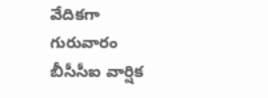వేదికగా గురువారం బీసీసీఐ వార్షిక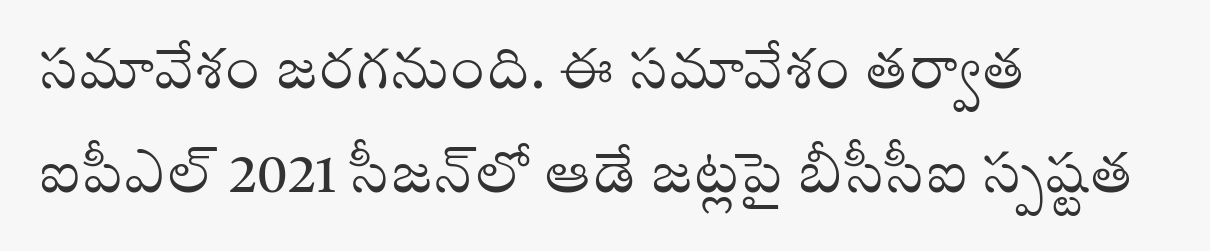సమావేశం జరగనుంది. ఈ సమావేశం తర్వాత ఐపీఎల్‌ 2021 సీజన్‌లో ఆడే జట్లపై బీసీసీఐ స్పష్టత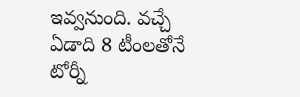ఇవ్వనుంది. వచ్చే ఏడాది 8 టీంలతోనే టోర్నీ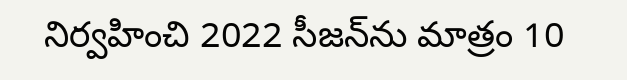నిర్వహించి 2022 సీజన్‌ను మాత్రం 10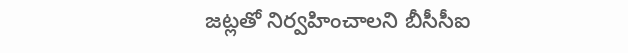జట్లతో నిర్వహించాలని బీసీసీఐ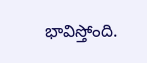భావిస్తోంది.